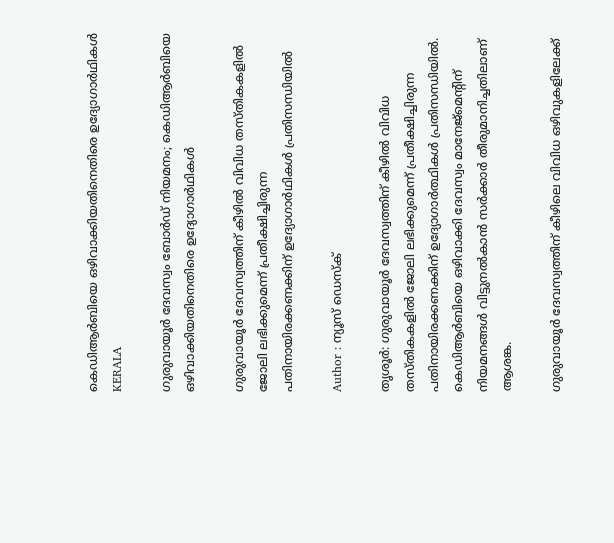കെഡിആർബിയെ ഒഴിവാക്കിയതിനെതിരെ ഉദ്യോഗാർഥികൾ
KERALA

ഗുരുവായൂർ ദേവസ്വം ബോർഡ് നിയമനം; കെഡിആർബിയെ ഒഴിവാക്കിയതിനെതിരെ ഉദ്യോഗാർഥികൾ

ഗുരുവായൂർ ദേവസ്വത്തിന് കീഴിൽ വിവിധ തസ്തികകളിൽ ജോലി ലഭിക്കുമെന്ന് പ്രതീക്ഷിച്ചിരുന്ന പതിനായിരക്കണക്കിന് ഉദ്യോഗാർഥികൾ പ്രതിസന്ധിയിൽ

Author : ന്യൂസ് ഡെസ്ക്

തൃശൂർ: ഗുരുവായൂർ ദേവസ്വത്തിന് കീഴിൽ വിവിധ തസ്തികകളിൽ ജോലി ലഭിക്കുമെന്ന് പ്രതീക്ഷിച്ചിരുന്ന പതിനായിരക്കണക്കിന് ഉദ്യോഗാർത്ഥികൾ പ്രതിസന്ധിയിൽ. കെഡിആർബിയെ ഒഴിവാക്കി ദേവസ്വം മാനേജ്മെൻ്റിന് നിയമനങ്ങൾ വിട്ടുനൽകാൻ സർക്കാർ തീരുമാനിച്ചതിലാണ് ആശങ്ക.

ഗുരുവായൂർ ദേവസ്വത്തിന് കീഴിലെ വിവിധ ഒഴിവുകളിലേക്ക്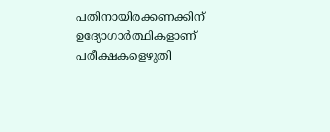പതിനായിരക്കണക്കിന് ഉദ്യോഗാർത്ഥികളാണ് പരീക്ഷകളെഴുതി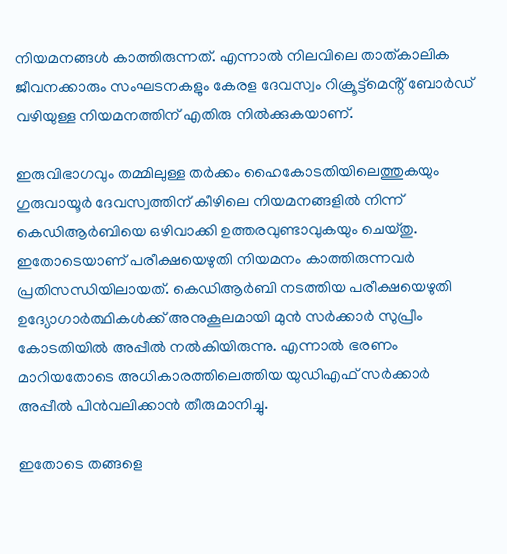നിയമനങ്ങൾ കാത്തിരുന്നത്. എന്നാൽ നിലവിലെ താത്കാലിക ജീവനക്കാരും സംഘടനകളും കേരള ദേവസ്വം റിക്രൂട്ട്മെൻ്റ് ബോർഡ് വഴിയുള്ള നിയമനത്തിന് എതിരു നിൽക്കുകയാണ്.

ഇരുവിഭാഗവും തമ്മിലുള്ള തർക്കം ഹൈകോടതിയിലെത്തുകയും ഗുരുവായൂർ ദേവസ്വത്തിന് കീഴിലെ നിയമനങ്ങളിൽ നിന്ന് കെഡിആർബിയെ ഒഴിവാക്കി ഉത്തരവുണ്ടാവുകയും ചെയ്തു. ഇതോടെയാണ് പരീക്ഷയെഴുതി നിയമനം കാത്തിരുന്നവർ പ്രതിസന്ധിയിലായത്. കെഡിആർബി നടത്തിയ പരീക്ഷയെഴുതി ഉദ്യോഗാർത്ഥികൾക്ക് അനുകൂലമായി മുൻ സർക്കാർ സുപ്രീം കോടതിയിൽ അപ്പീൽ നൽകിയിരുന്നു. എന്നാൽ ഭരണം മാറിയതോടെ അധികാരത്തിലെത്തിയ യുഡിഎഫ് സർക്കാർ അപ്പീൽ പിൻവലിക്കാൻ തീരുമാനിച്ചു.

ഇതോടെ തങ്ങളെ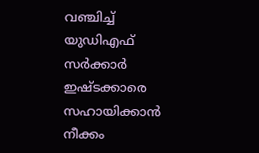വഞ്ചിച്ച് യുഡിഎഫ് സർക്കാർ ഇഷ്ടക്കാരെ സഹായിക്കാൻ നീക്കം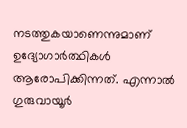നടത്തുകയാണെന്നുമാണ് ഉദ്യോഗാർത്ഥികൾ ആരോപിക്കിന്നത്. എന്നാൽ ഗുരുവായൂർ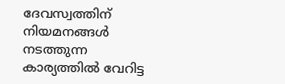ദേവസ്വത്തിന് നിയമനങ്ങൾ നടത്തുന്ന കാര്യത്തിൽ വേറിട്ട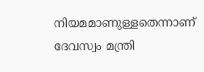നിയമമാണുള്ളതെന്നാണ് ദേവസ്വം മന്ത്രി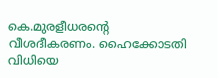കെ.മുരളീധരൻ്റെ വീശദീകരണം. ഹൈക്കോടതി വിധിയെ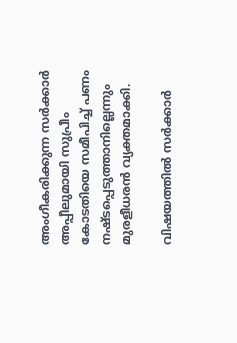അംഗീകരിക്കുന്ന സർക്കാർ അപ്പീലുമായി സുപ്രീം കോടതിയെ സമീപിച്ച് പണം നഷ്ടപ്പെടുത്താനില്ലെന്നും മുരളീധരൻ വ്യക്തമാക്കി.

വിഷയത്തിൽ സർക്കാർ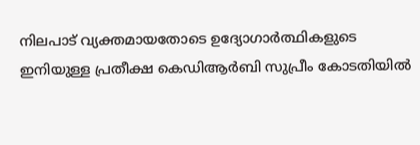നിലപാട് വ്യക്തമായതോടെ ഉദ്യോഗാർത്ഥികളുടെ ഇനിയുള്ള പ്രതീക്ഷ കെഡിആർബി സുപ്രീം കോടതിയിൽ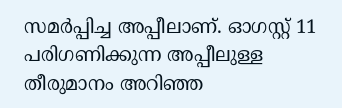സമർപ്പിച്ച അപ്പീലാണ്. ഓഗസ്റ്റ് 11 പരിഗണിക്കുന്ന അപ്പീലുള്ള തീരുമാനം അറിഞ്ഞ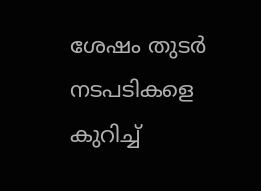ശേഷം തുടർ നടപടികളെ കുറിച്ച്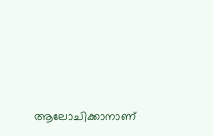ആലോചിക്കാനാണ്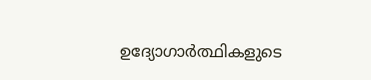ഉദ്യോഗാർത്ഥികളുടെ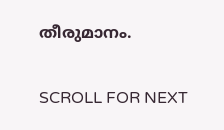തീരുമാനം.

SCROLL FOR NEXT